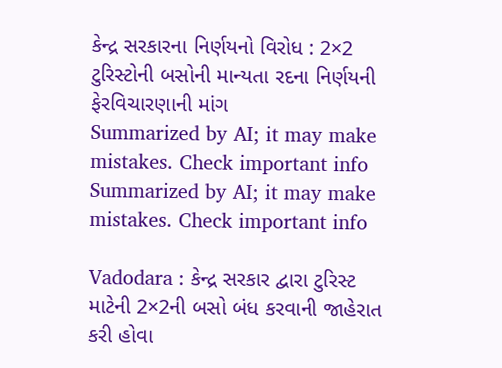કેન્દ્ર સરકારના નિર્ણયનો વિરોધ : 2×2 ટુરિસ્ટોની બસોની માન્યતા રદના નિર્ણયની ફેરવિચારણાની માંગ
Summarized by AI; it may make mistakes. Check important info
Summarized by AI; it may make mistakes. Check important info

Vadodara : કેન્દ્ર સરકાર દ્વારા ટુરિસ્ટ માટેની 2×2ની બસો બંધ કરવાની જાહેરાત કરી હોવા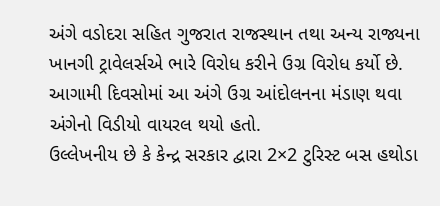અંગે વડોદરા સહિત ગુજરાત રાજસ્થાન તથા અન્ય રાજ્યના ખાનગી ટ્રાવેલર્સએ ભારે વિરોધ કરીને ઉગ્ર વિરોધ કર્યો છે. આગામી દિવસોમાં આ અંગે ઉગ્ર આંદોલનના મંડાણ થવા અંગેનો વિડીયો વાયરલ થયો હતો.
ઉલ્લેખનીય છે કે કેન્દ્ર સરકાર દ્વારા 2×2 ટુરિસ્ટ બસ હથોડા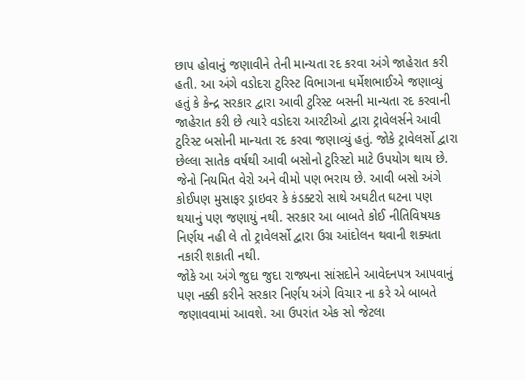છાપ હોવાનું જણાવીને તેની માન્યતા રદ કરવા અંગે જાહેરાત કરી હતી. આ અંગે વડોદરા ટુરિસ્ટ વિભાગના ધર્મેશભાઈએ જણાવ્યું હતું કે કેન્દ્ર સરકાર દ્વારા આવી ટુરિસ્ટ બસની માન્યતા રદ કરવાની જાહેરાત કરી છે ત્યારે વડોદરા આરટીઓ દ્વારા ટ્રાવેલર્સને આવી ટુરિસ્ટ બસોની માન્યતા રદ કરવા જણાવ્યું હતું. જોકે ટ્રાવેલર્સો દ્વારા છેલ્લા સાતેક વર્ષથી આવી બસોનો ટુરિસ્ટો માટે ઉપયોગ થાય છે. જેનો નિયમિત વેરો અને વીમો પણ ભરાય છે. આવી બસો અંગે કોઈપણ મુસાફર ડ્રાઇવર કે કંડક્ટરો સાથે અઘટીત ઘટના પણ થયાનું પણ જણાયું નથી. સરકાર આ બાબતે કોઈ નીતિવિષયક નિર્ણય નહી લે તો ટ્રાવેલર્સો દ્વારા ઉગ્ર આંદોલન થવાની શક્યતા નકારી શકાતી નથી.
જોકે આ અંગે જુદા જુદા રાજ્યના સાંસદોને આવેદનપત્ર આપવાનું પણ નક્કી કરીને સરકાર નિર્ણય અંગે વિચાર ના કરે એ બાબતે જણાવવામાં આવશે. આ ઉપરાંત એક સો જેટલા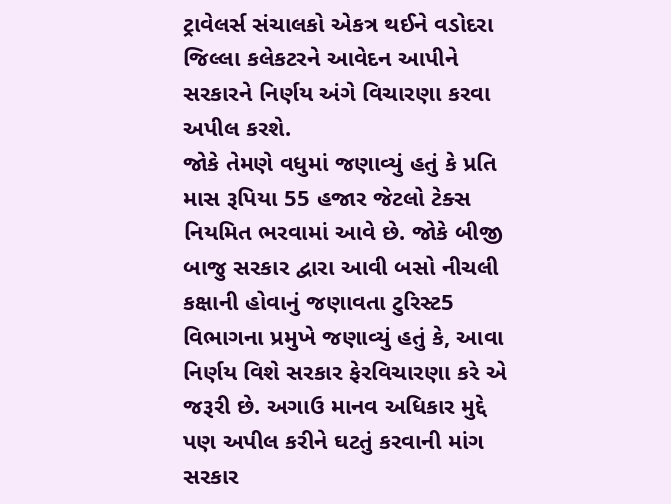ટ્રાવેલર્સ સંચાલકો એકત્ર થઈને વડોદરા જિલ્લા કલેકટરને આવેદન આપીને સરકારને નિર્ણય અંગે વિચારણા કરવા અપીલ કરશે.
જોકે તેમણે વધુમાં જણાવ્યું હતું કે પ્રતિ માસ રૂપિયા 55 હજાર જેટલો ટેક્સ નિયમિત ભરવામાં આવે છે. જોકે બીજી બાજુ સરકાર દ્વારા આવી બસો નીચલી કક્ષાની હોવાનું જણાવતા ટુરિસ્ટ5 વિભાગના પ્રમુખે જણાવ્યું હતું કે, આવા નિર્ણય વિશે સરકાર ફેરવિચારણા કરે એ જરૂરી છે. અગાઉ માનવ અધિકાર મુદ્દે પણ અપીલ કરીને ઘટતું કરવાની માંગ સરકાર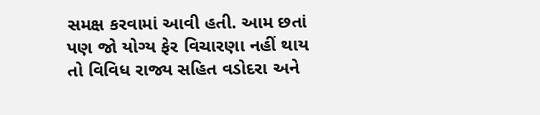સમક્ષ કરવામાં આવી હતી. આમ છતાં પણ જો યોગ્ય ફેર વિચારણા નહીં થાય તો વિવિધ રાજ્ય સહિત વડોદરા અને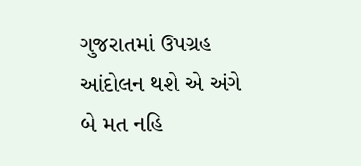ગુજરાતમાં ઉપગ્રહ આંદોલન થશે એ અંગે બે મત નહિ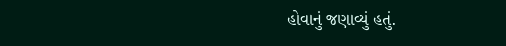હોવાનું જણાવ્યું હતું.